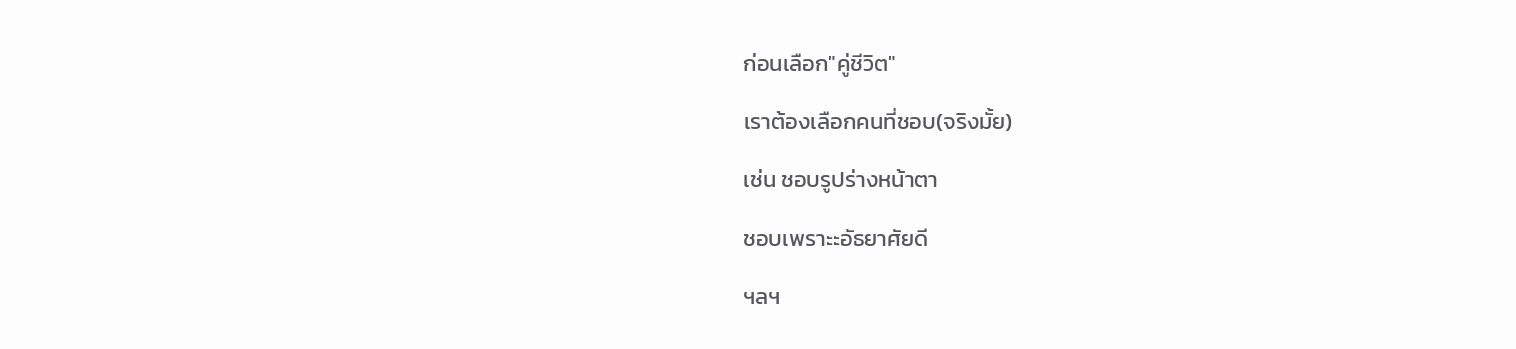ก่อนเลือก"คู่ชีวิต"

เราต้องเลือกคนที่ชอบ(จริงมั้ย)

เช่น ชอบรูปร่างหน้าตา

ชอบเพราะะอัธยาศัยดี

ฯลฯ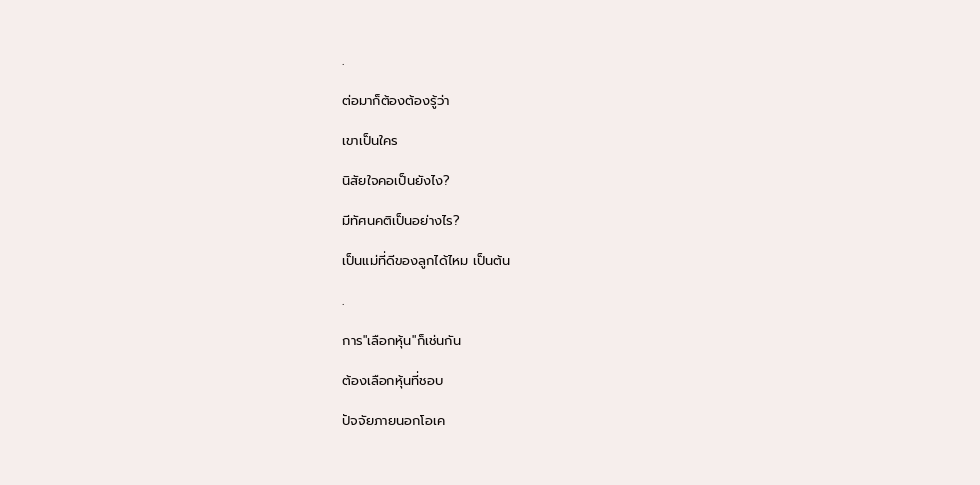.

ต่อมาก็ต้องต้องรู้ว่า

เขาเป็นใคร

นิสัยใจคอเป็นยังไง?

มีทัศนคติเป็นอย่างไร?

เป็นแม่ที่ดีของลูกได้ไหม เป็นต้น

.

การ"เลือกหุ้น"ก็เช่นกัน

ต้องเลือกหุ้นที่ชอบ

ปัจจัยภายนอกโอเค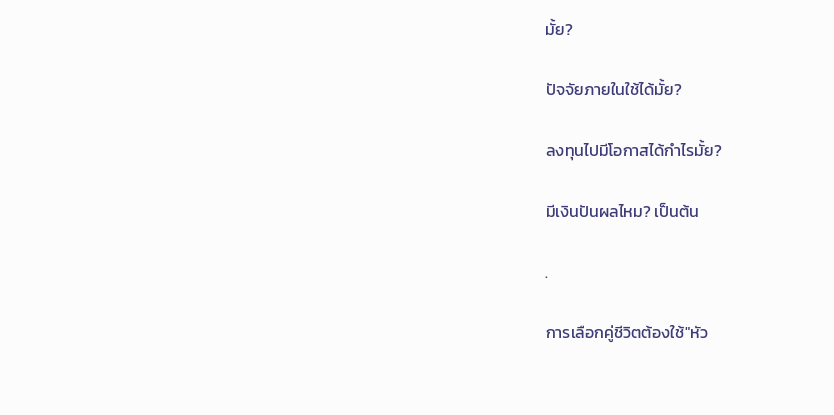มั้ย?

ปัจจัยภายในใช้ได้มั้ย?

ลงทุนไปมีโอกาสได้กำไรมั้ย?

มีเงินปันผลไหม? เป็นต้น

.

การเลือกคู่ชีวิตต้องใช้"หัว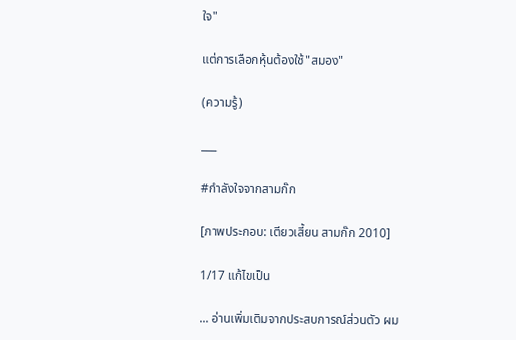ใจ"

แต่การเลือกหุ้นต้องใช้"สมอง"

(ความรู้)

___

#กำลังใจจากสามก๊ก

[ภาพประกอบ: เตียวเสี้ยน สามก๊ก 2010]

1/17 แก้ไขเป็น

... อ่านเพิ่มเติมจากประสบการณ์ส่วนตัว ผม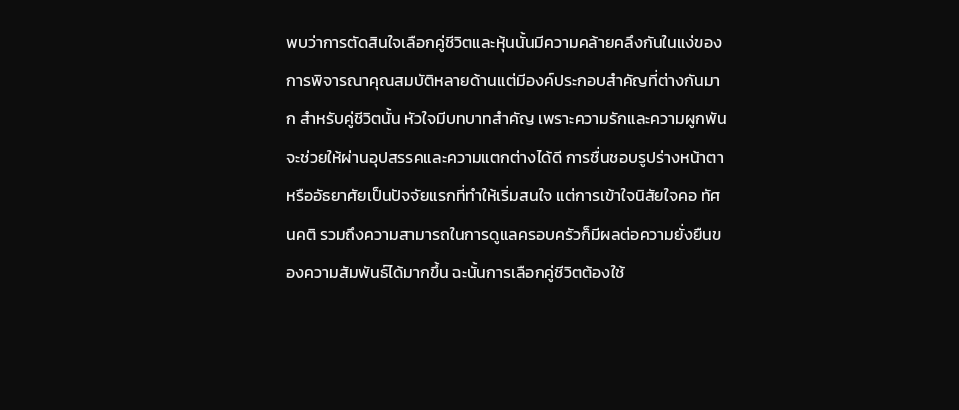พบว่าการตัดสินใจเลือกคู่ชีวิตและหุ้นนั้นมีความคล้ายคลึงกันในแง่ของการพิจารณาคุณสมบัติหลายด้านแต่มีองค์ประกอบสำคัญที่ต่างกันมาก สำหรับคู่ชีวิตนั้น หัวใจมีบทบาทสำคัญ เพราะความรักและความผูกพันจะช่วยให้ผ่านอุปสรรคและความแตกต่างได้ดี การชื่นชอบรูปร่างหน้าตาหรืออัธยาศัยเป็นปัจจัยแรกที่ทำให้เริ่มสนใจ แต่การเข้าใจนิสัยใจคอ ทัศนคติ รวมถึงความสามารถในการดูแลครอบครัวก็มีผลต่อความยั่งยืนของความสัมพันธ์ได้มากขึ้น ฉะนั้นการเลือกคู่ชีวิตต้องใช้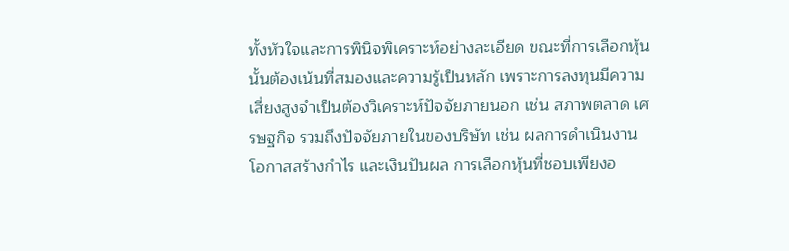ทั้งหัวใจและการพินิจพิเคราะห์อย่างละเอียด ขณะที่การเลือกหุ้นนั้นต้องเน้นที่สมองและความรู้เป็นหลัก เพราะการลงทุนมีความเสี่ยงสูงจำเป็นต้องวิเคราะห์ปัจจัยภายนอก เช่น สภาพตลาด เศรษฐกิจ รวมถึงปัจจัยภายในของบริษัท เช่น ผลการดำเนินงาน โอกาสสร้างกำไร และเงินปันผล การเลือกหุ้นที่ชอบเพียงอ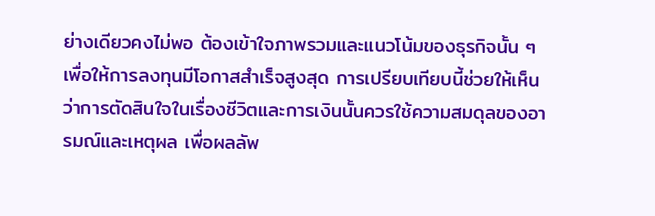ย่างเดียวคงไม่พอ ต้องเข้าใจภาพรวมและแนวโน้มของธุรกิจนั้น ๆ เพื่อให้การลงทุนมีโอกาสสำเร็จสูงสุด การเปรียบเทียบนี้ช่วยให้เห็นว่าการตัดสินใจในเรื่องชีวิตและการเงินนั้นควรใช้ความสมดุลของอารมณ์และเหตุผล เพื่อผลลัพ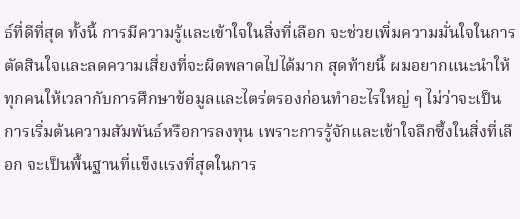ธ์ที่ดีที่สุด ทั้งนี้ การมีความรู้และเข้าใจในสิ่งที่เลือก จะช่วยเพิ่มความมั่นใจในการตัดสินใจและลดความเสี่ยงที่จะผิดพลาดไปได้มาก สุดท้ายนี้ ผมอยากแนะนำให้ทุกคนให้เวลากับการศึกษาข้อมูลและไตร่ตรองก่อนทำอะไรใหญ่ ๆ ไม่ว่าจะเป็นการเริ่มต้นความสัมพันธ์หรือการลงทุน เพราะการรู้จักและเข้าใจลึกซึ้งในสิ่งที่เลือก จะเป็นพื้นฐานที่แข็งแรงที่สุดในการ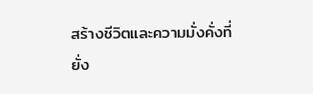สร้างชีวิตและความมั่งคั่งที่ยั่ง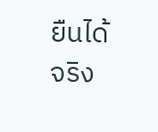ยืนได้จริง